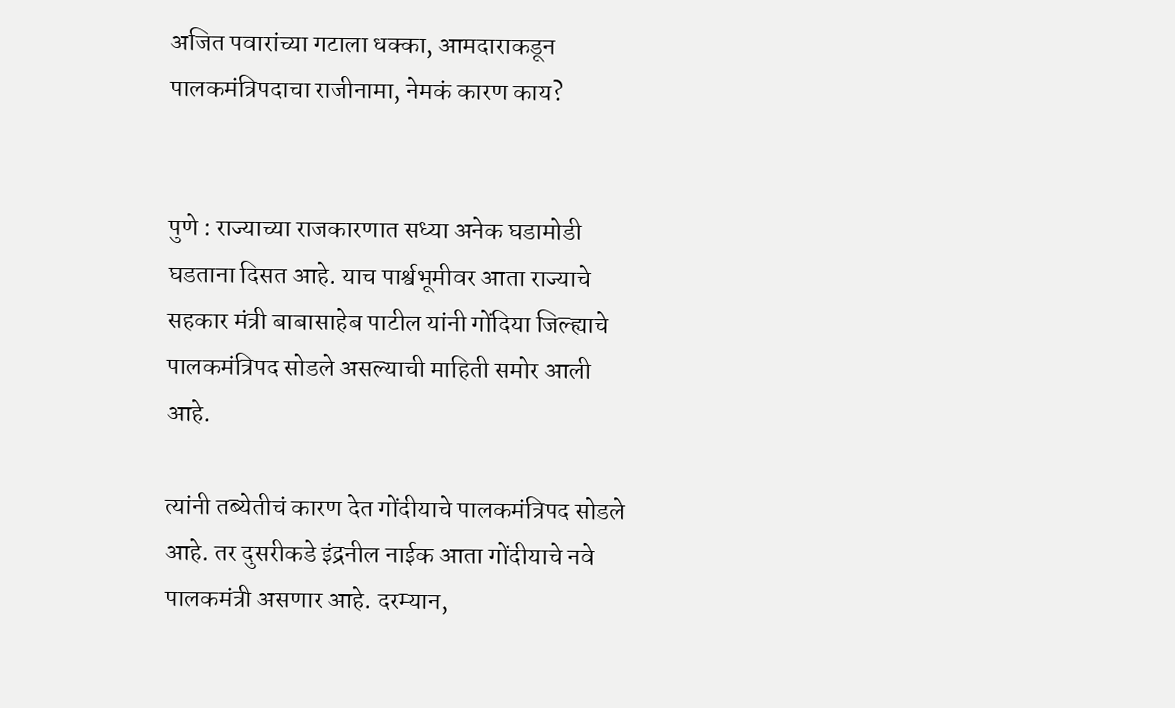अजित पवारांच्या गटाला धक्का, आमदाराकडून पालकमंत्रिपदाचा राजीनामा, नेमकं कारण काय?


पुणे : राज्याच्या राजकारणात सध्या अनेक घडामोडी घडताना दिसत आहे. याच पार्श्वभूमीवर आता राज्याचे सहकार मंत्री बाबासाहेब पाटील यांनी गोंदिया जिल्ह्याचे पालकमंत्रिपद सोडले असल्याची माहिती समोर आली आहे.

त्यांनी तब्येतीचं कारण देत गोंदीयाचे पालकमंत्रिपद सोडले आहे. तर दुसरीकडे इंद्रनील नाईक आता गोंदीयाचे नवे पालकमंत्री असणार आहे. दरम्यान,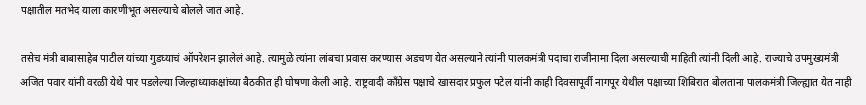पक्षातील मतभेद याला कारणीभूत असल्याचे बोलले जात आहे.

तसेच मंत्री बाबासाहेब पाटील यांच्या गुडघ्याचं ऑपरेशन झालेलं आहे. त्यामुळे त्यांना लांबचा प्रवास करण्यास अडचण येत असल्याने त्यांनी पालकमंत्री पदाचा राजीनामा दिला असल्याची माहिती त्यांनी दिली आहे. राज्याचे उपमुख्यमंत्री अजित पवार यांनी वरळी येथे पार पडलेल्या जिल्हाध्याकक्षांच्या बैठकीत ही घोषणा केली आहे. राष्ट्रवादी काँग्रेस पक्षाचे खासदार प्रफुल पटेल यांनी काही दिवसापूर्वी नागपूर येथील पक्षाच्या शिबिरात बोलताना पालकमंत्री जिल्ह्यात येत नाही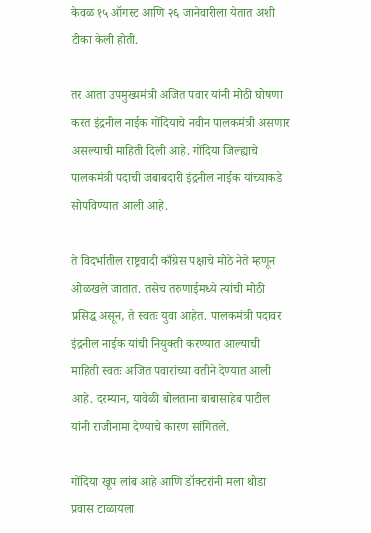केवळ १५ ऑगस्ट आणि २६ जानेवारीला येतात अशी टीका केली होती.

तर आता उपमुख्यमंत्री अजित पवार यांनी मोठी घोषणा करत इंद्रनील नाईक गोंदियाचे नवीन पालकमंत्री असणार असल्याची माहिती दिली आहे. गोंदिया जिल्ह्याचे पालकमंत्री पदाची जबाबदारी इंद्रनील नाईक यांच्याकडे सोपविण्यात आली आहे.

ते विदर्भातील राष्ट्रवादी काँग्रेस पक्षाचे मोठे नेते म्हणून ओळखले जातात. तसेच तरुणाईमध्ये त्यांची मोठी प्रसिद्ध असून, ते स्वतः युवा आहेत. पालकमंत्री पदावर इंद्रनील नाईक यांची नियुक्ती करण्यात आल्याची माहिती स्वतः अजित पवारांच्या वतीने देण्यात आली आहे. दरम्यान, यावेळी बोलताना बाबासाहेब पाटील यांनी राजीनामा देण्याचे कारण सांगितले.

गोंदिया खूप लांब आहे आणि डॉक्टरांनी मला थोडा प्रवास टाळायला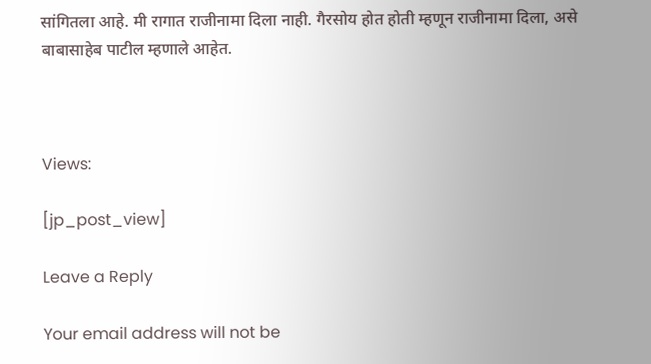सांगितला आहे. मी रागात राजीनामा दिला नाही. गैरसोय होत होती म्हणून राजीनामा दिला, असे बाबासाहेब पाटील म्हणाले आहेत.



Views:

[jp_post_view]

Leave a Reply

Your email address will not be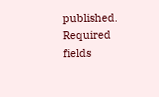published. Required fields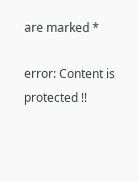are marked *

error: Content is protected !!